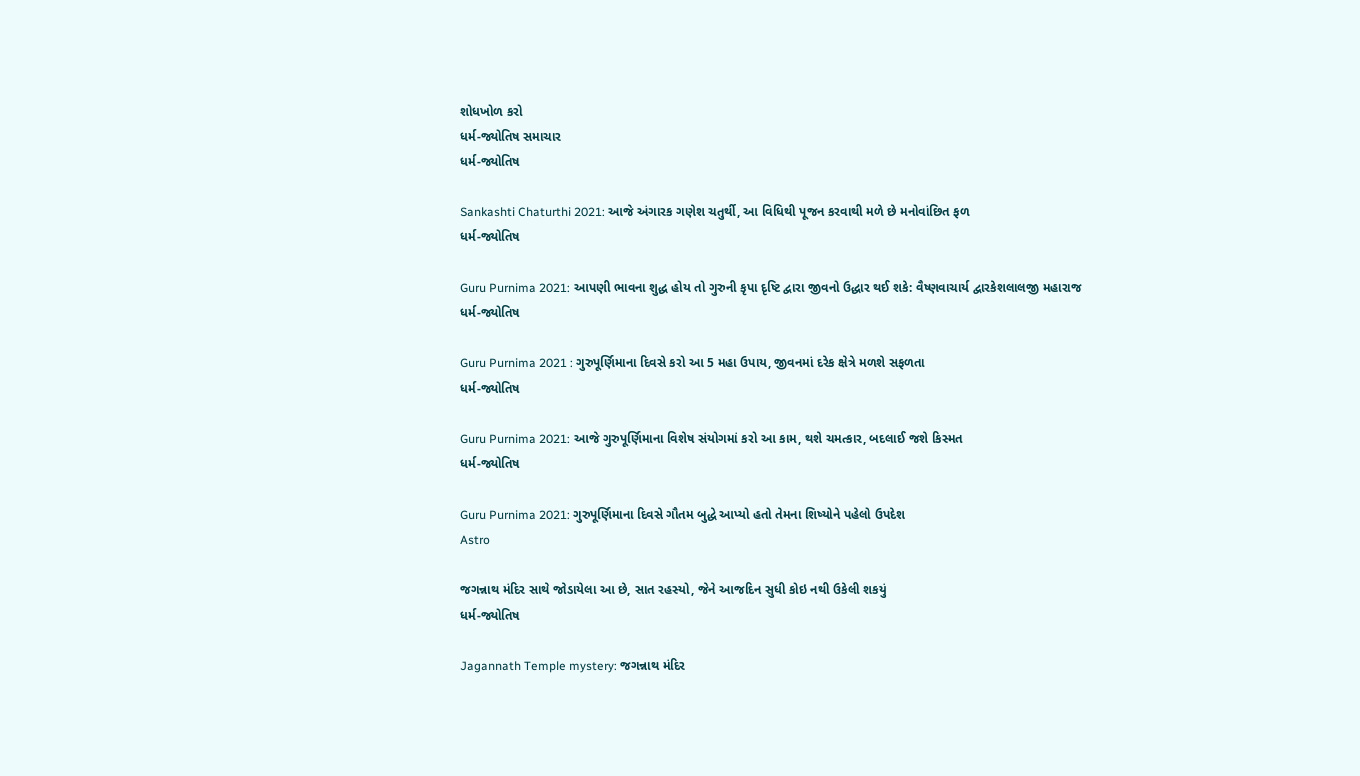શોધખોળ કરો
ધર્મ-જ્યોતિષ સમાચાર
ધર્મ-જ્યોતિષ

Sankashti Chaturthi 2021: આજે અંગારક ગણેશ ચતુર્થી, આ વિધિથી પૂજન કરવાથી મળે છે મનોવાંછિત ફળ
ધર્મ-જ્યોતિષ

Guru Purnima 2021: આપણી ભાવના શુદ્ધ હોય તો ગુરુની કૃપા દૃષ્ટિ દ્વારા જીવનો ઉદ્ધાર થઈ શકે: વૈષ્ણવાચાર્ય દ્વારકેશલાલજી મહારાજ
ધર્મ-જ્યોતિષ

Guru Purnima 2021 : ગુરુપૂર્ણિમાના દિવસે કરો આ 5 મહા ઉપાય, જીવનમાં દરેક ક્ષેત્રે મળશે સફળતા
ધર્મ-જ્યોતિષ

Guru Purnima 2021: આજે ગુરુપૂર્ણિમાના વિશેષ સંયોગમાં કરો આ કામ, થશે ચમત્કાર, બદલાઈ જશે કિસ્મત
ધર્મ-જ્યોતિષ

Guru Purnima 2021: ગુરુપૂર્ણિમાના દિવસે ગૌતમ બુદ્ધે આપ્યો હતો તેમના શિષ્યોને પહેલો ઉપદેશ
Astro

જગન્નાથ મંદિર સાથે જોડાયેલા આ છે, સાત રહસ્યો, જેને આજદિન સુધી કોઇ નથી ઉકેલી શકયું
ધર્મ-જ્યોતિષ

Jagannath Temple mystery: જગન્નાથ મંદિર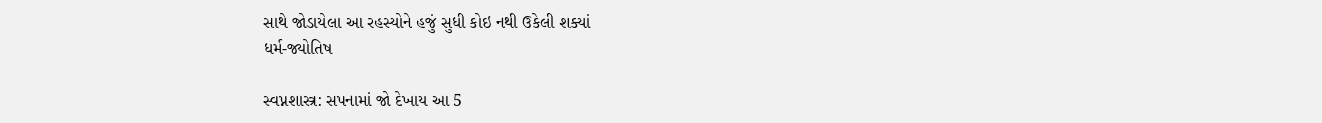સાથે જોડાયેલા આ રહસ્યોને હજું સુધી કોઇ નથી ઉકેલી શક્યાં
ધર્મ-જ્યોતિષ

સ્વપ્નશાસ્ત્ર: સપનામાં જો દેખાય આ 5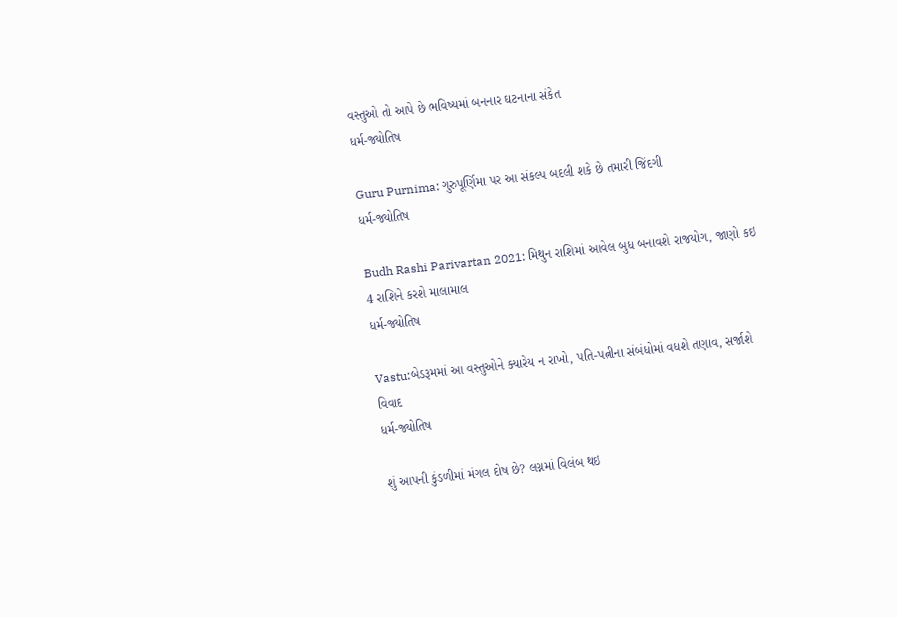વસ્તુઓ તો આપે છે ભવિષ્યમાં બનનાર ઘટનાના સંકેત
ધર્મ-જ્યોતિષ

Guru Purnima: ગુરુપૂર્ણિમા પર આ સંકલ્પ બદલી શકે છે તમારી જિંદગી
ધર્મ-જ્યોતિષ

Budh Rashi Parivartan 2021: મિથુન રાશિમાં આવેલ બુધ બનાવશે રાજયોગ, જાણો કઇ 4 રાશિને કરશે માલામાલ
ધર્મ-જ્યોતિષ

Vastu:બેડરૂમમાં આ વસ્તુઓને ક્યારેય ન રાખો, પતિ-પત્નીના સંબંધોમાં વધશે તણાવ, સર્જાશે વિવાદ
ધર્મ-જ્યોતિષ

શું આપની કુંડળીમાં મંગલ દોષ છે? લગ્નમાં વિલંબ થઇ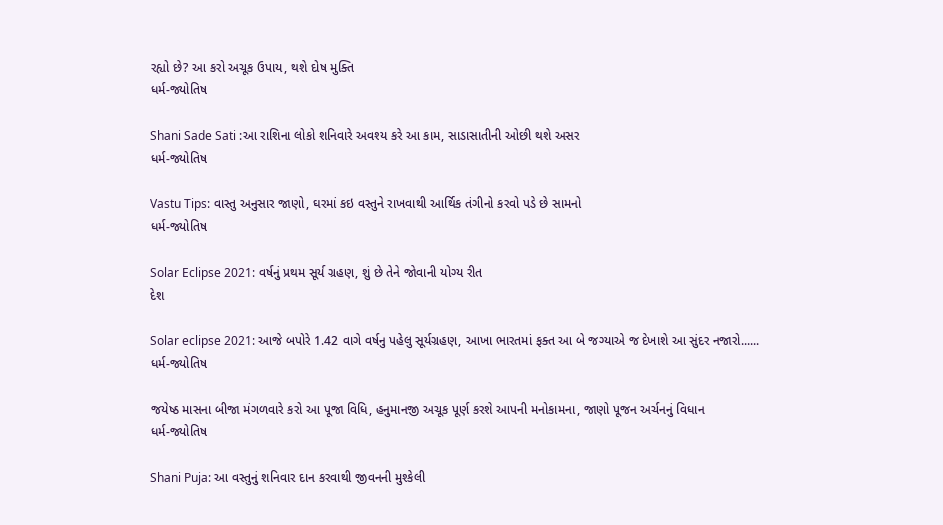રહ્યો છે? આ કરો અચૂક ઉપાય, થશે દોષ મુક્તિ
ધર્મ-જ્યોતિષ

Shani Sade Sati :આ રાશિના લોકો શનિવારે અવશ્ય કરે આ કામ, સાડાસાતીની ઓછી થશે અસર
ધર્મ-જ્યોતિષ

Vastu Tips: વાસ્તુ અનુસાર જાણો, ઘરમાં કઇ વસ્તુને રાખવાથી આર્થિક તંગીનો કરવો પડે છે સામનો
ધર્મ-જ્યોતિષ

Solar Eclipse 2021: વર્ષનું પ્રથમ સૂર્ય ગ્રહણ, શું છે તેને જોવાની યોગ્ય રીત
દેશ

Solar eclipse 2021: આજે બપોરે 1.42 વાગે વર્ષનુ પહેલુ સૂર્યગ્રહણ, આખા ભારતમાં ફક્ત આ બે જગ્યાએ જ દેખાશે આ સુંદર નજારો......
ધર્મ-જ્યોતિષ

જયેષ્ઠ માસના બીજા મંગળવારે કરો આ પૂજા વિધિ, હનુમાનજી અચૂક પૂર્ણ કરશે આપની મનોકામના, જાણો પૂજન અર્ચનનું વિધાન
ધર્મ-જ્યોતિષ

Shani Puja: આ વસ્તુનું શનિવાર દાન કરવાથી જીવનની મુશ્કેલી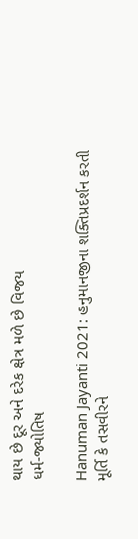થાય છે દૂર અને દરેક ક્ષેત્ર મળે છે વિજય
ધર્મ-જ્યોતિષ

Hanuman Jayanti 2021: હનુમાનજીના શક્તિપ્રદર્શન કરતી મૂર્તિ કે તસવીરને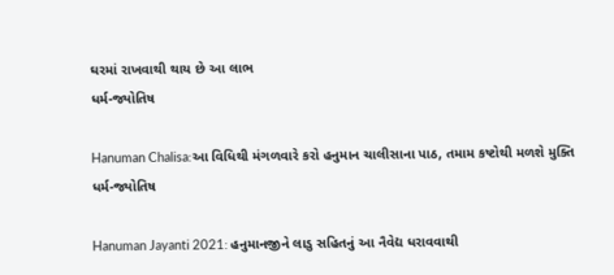ઘરમાં રાખવાથી થાય છે આ લાભ
ધર્મ-જ્યોતિષ

Hanuman Chalisa:આ વિધિથી મંગળવારે કરો હનુમાન ચાલીસાના પાઠ, તમામ કષ્ટોથી મળશે મુક્તિ
ધર્મ-જ્યોતિષ

Hanuman Jayanti 2021: હનુમાનજીને લાડુ સહિતનું આ નૈવેદ્ય ધરાવવાથી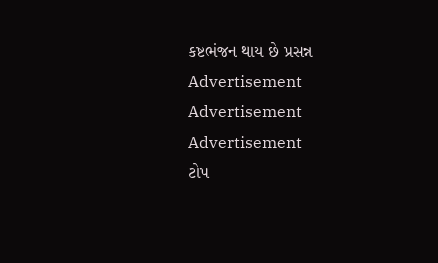કષ્ટભંજન થાય છે પ્રસન્ન
Advertisement
Advertisement
Advertisement
ટોપ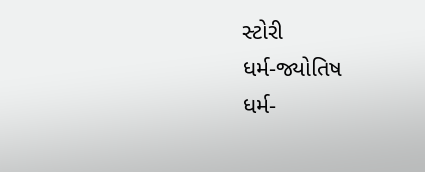સ્ટોરી
ધર્મ-જ્યોતિષ
ધર્મ-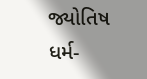જ્યોતિષ
ધર્મ-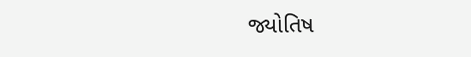જ્યોતિષ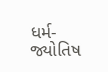ધર્મ-જ્યોતિષ